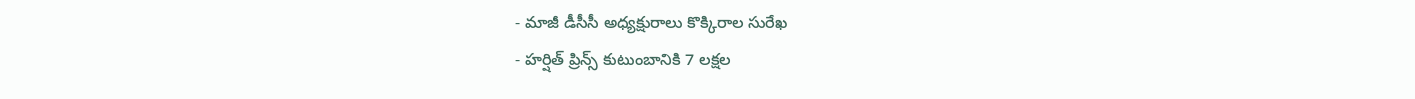- మాజీ డీసీసీ అధ్యక్షురాలు కొక్కిరాల సురేఖ
- హర్షిత్ ప్రిన్స్ కుటుంబానికి 7 లక్షల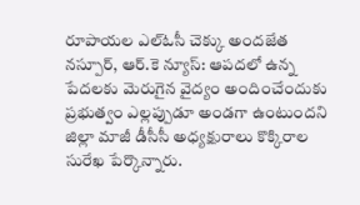రూపాయల ఎల్ఓసీ చెక్కు అందజేత
నస్పూర్, ఆర్.కె న్యూస్: ఆపదలో ఉన్న పేదలకు మెరుగైన వైద్యం అందించేందుకు ప్రభుత్వం ఎల్లప్పుడూ అండగా ఉంటుందని జిల్లా మాజీ డీసీసీ అధ్యక్షురాలు కొక్కిరాల సురేఖ పేర్కొన్నారు.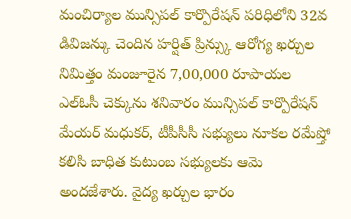మంచిర్యాల మున్సిపల్ కార్పొరేషన్ పరిధిలోని 32వ డివిజన్కు చెందిన హర్షిత్ ప్రిన్స్కు ఆరోగ్య ఖర్చుల నిమిత్తం మంజూరైన 7,00,000 రూపాయల ఎల్ఓసీ చెక్కును శనివారం మున్సిపల్ కార్పొరేషన్ మేయర్ మధుకర్, టీపీసీసీ సభ్యులు నూకల రమేష్తో కలిసి బాధిత కుటుంబ సభ్యులకు ఆమె అందజేశారు. వైద్య ఖర్చుల భారం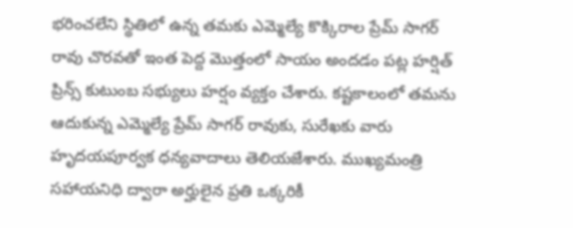భరించలేని స్థితిలో ఉన్న తమకు ఎమ్మెల్యే కొక్కిరాల ప్రేమ్ సాగర్ రావు చొరవతో ఇంత పెద్ద మొత్తంలో సాయం అందడం పట్ల హర్షిత్ ప్రిన్స్ కుటుంబ సభ్యులు హర్షం వ్యక్తం చేశారు. కష్టకాలంలో తమను ఆదుకున్న ఎమ్మెల్యే ప్రేమ్ సాగర్ రావుకు, సురేఖకు వారు హృదయపూర్వక ధన్యవాదాలు తెలియజేశారు. ముఖ్యమంత్రి సహాయనిధి ద్వారా అర్హులైన ప్రతి ఒక్కరికీ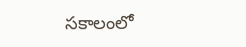సకాలంలో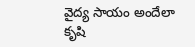వైద్య సాయం అందేలా కృషి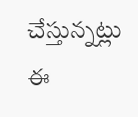చేస్తున్నట్లు ఈ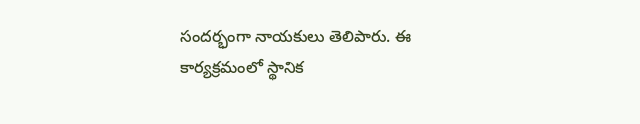సందర్భంగా నాయకులు తెలిపారు. ఈ కార్యక్రమంలో స్థానిక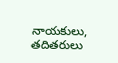నాయకులు, తదితరులు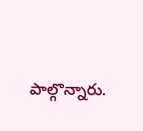పాల్గొన్నారు.